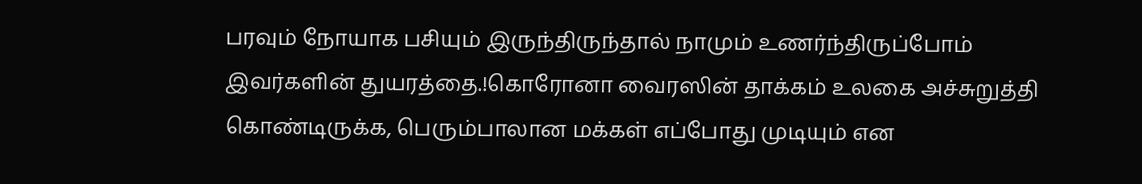பரவும் நோயாக பசியும் இருந்திருந்தால் நாமும் உணர்ந்திருப்போம் இவர்களின் துயரத்தை.!கொரோனா வைரஸின் தாக்கம் உலகை அச்சுறுத்தி கொண்டிருக்க, பெரும்பாலான மக்கள் எப்போது முடியும் என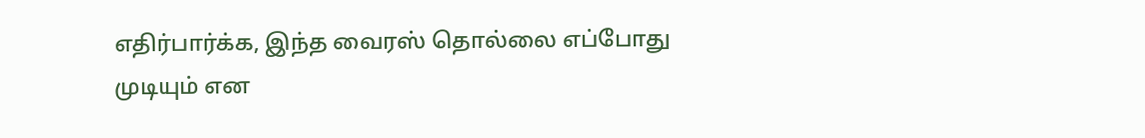எதிர்பார்க்க, இந்த வைரஸ் தொல்லை எப்போது முடியும் என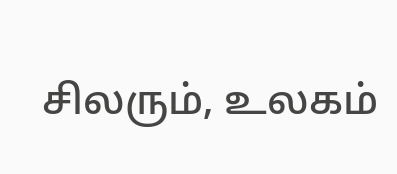சிலரும், உலகம்